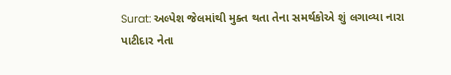Surat: અલ્પેશ જેલમાંથી મુક્ત થતા તેના સમર્થકોએ શું લગાવ્યા નારા
પાટીદાર નેતા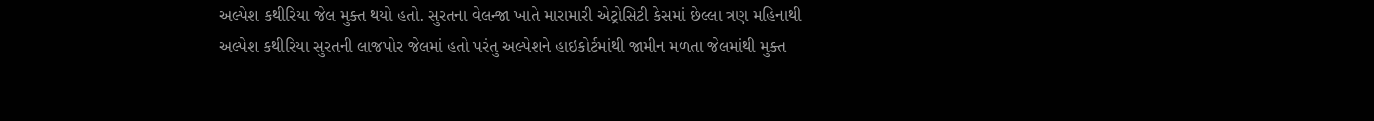અલ્પેશ કથીરિયા જેલ મુક્ત થયો હતો. સુરતના વેલન્જા ખાતે મારામારી એટ્રોસિટી કેસમાં છેલ્લા ત્રણ મહિનાથી અલ્પેશ કથીરિયા સુરતની લાજપોર જેલમાં હતો પરંતુ અલ્પેશને હાઇકોર્ટમાંથી જામીન મળતા જેલમાંથી મુક્ત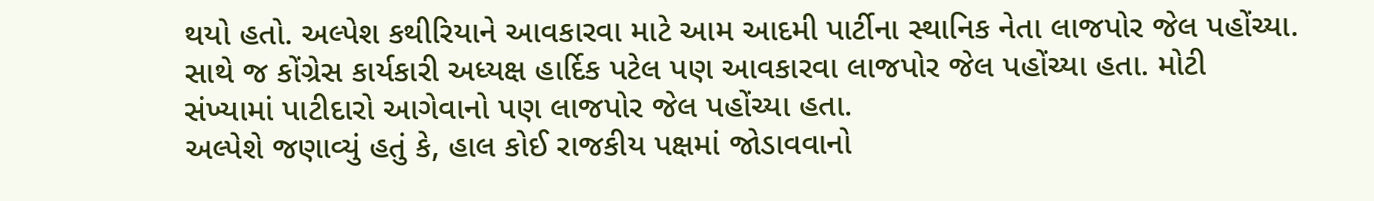થયો હતો. અલ્પેશ કથીરિયાને આવકારવા માટે આમ આદમી પાર્ટીના સ્થાનિક નેતા લાજપોર જેલ પહોંચ્યા. સાથે જ કોંગ્રેસ કાર્યકારી અધ્યક્ષ હાર્દિક પટેલ પણ આવકારવા લાજપોર જેલ પહોંચ્યા હતા. મોટી સંખ્યામાં પાટીદારો આગેવાનો પણ લાજપોર જેલ પહોંચ્યા હતા.
અલ્પેશે જણાવ્યું હતું કે, હાલ કોઈ રાજકીય પક્ષમાં જોડાવવાનો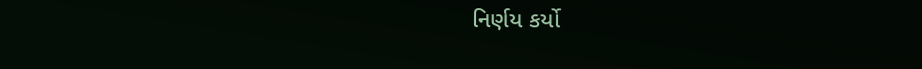નિર્ણય કર્યો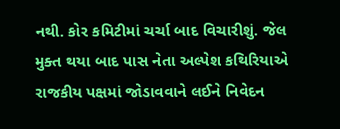નથી. કોર કમિટીમાં ચર્ચા બાદ વિચારીશું. જેલ મુક્ત થયા બાદ પાસ નેતા અલ્પેશ કથિરિયાએ રાજકીય પક્ષમાં જોડાવવાને લઈને નિવેદન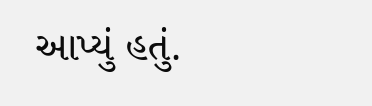આપ્યું હતું.